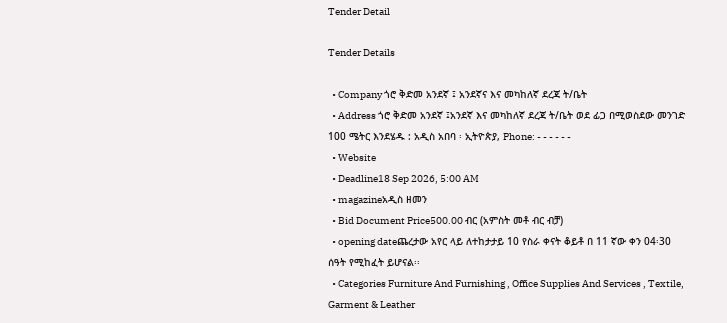Tender Detail

Tender Details

  • Company ጎሮ ቅድመ አንደኛ ፤ አንደኛና እና መካከለኛ ደረጃ ት/ቤት
  • Address ጎሮ ቅድመ አንደኛ ፤አንደኛ እና መካከለኛ ደረጃ ት/ቤት ወደ ፊጋ በሚወስደው መንገድ 100 ሜትር እንደሄዱ : አዲስ አበባ ፡ ኢትዮጵያ, Phone: - - - - - -
  • Website
  • Deadline18 Sep 2026, 5:00 AM
  • magazineአዲስ ዘመን
  • Bid Document Price500.00 ብር (አምስት መቶ ብር ብቻ)
  • opening dateጨረታው አየር ላይ ለተከታታይ 10 የስራ ቀናት ቆይቶ በ 11 ኛው ቀን 04፡30 ሰዓት የሚከፈት ይሆናል፡፡
  • Categories Furniture And Furnishing , Office Supplies And Services , Textile, Garment & Leather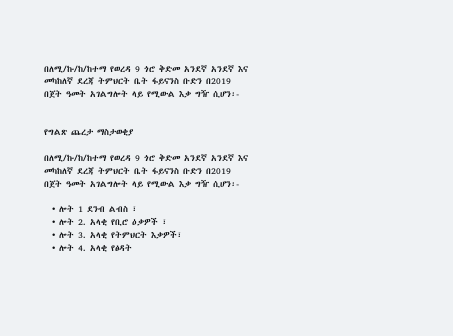በለሚ/ኩ/ከ/ከተማ የወረዳ 9 ጎሮ ቅድመ አንደኛ አንደኛ እና መካከለኛ ደረጃ ትምህርት ቤት ፋይናንስ ቡድን በ2019 በጀት ዓመት አገልግሎት ላይ የሚውል እቃ ግዥ ሲሆን፡-


የግልጽ ጨረታ ማስታወቂያ

በለሚ/ኩ/ከ/ከተማ የወረዳ 9 ጎሮ ቅድመ አንደኛ አንደኛ እና መካከለኛ ደረጃ ትምህርት ቤት ፋይናንስ ቡድን በ2019 በጀት ዓመት አገልግሎት ላይ የሚውል እቃ ግዥ ሲሆን፡-

  • ሎት 1 ደንብ ልብስ ፣
  • ሎት 2. አላቂ የቢሮ ዕቃዎች ፣
  • ሎት 3. አላቂ የትምህርት እቃዎች፣
  • ሎት 4. አላቂ የፅዳት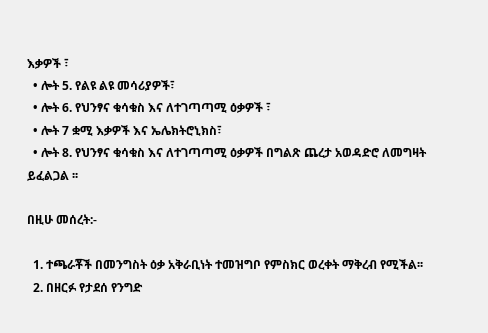እቃዎች ፣
  • ሎት 5. የልዩ ልዩ መሳሪያዎች፣
  • ሎት 6. የህንፃና ቁሳቁስ እና ለተገጣጣሚ ዕቃዎች ፣
  • ሎት 7 ቋሚ እቃዎች እና ኤሌክትሮኒክስ፣
  • ሎት 8. የህንፃና ቁሳቁስ እና ለተገጣጣሚ ዕቃዎች በግልጽ ጨረታ አወዳድሮ ለመግዛት ይፈልጋል ፡፡

በዚሁ መሰረት:-

  1. ተጫራቾች በመንግስት ዕቃ አቅራቢነት ተመዝግቦ የምስክር ወረቀት ማቅረብ የሚችል፡፡
  2. በዘርፉ የታደሰ የንግድ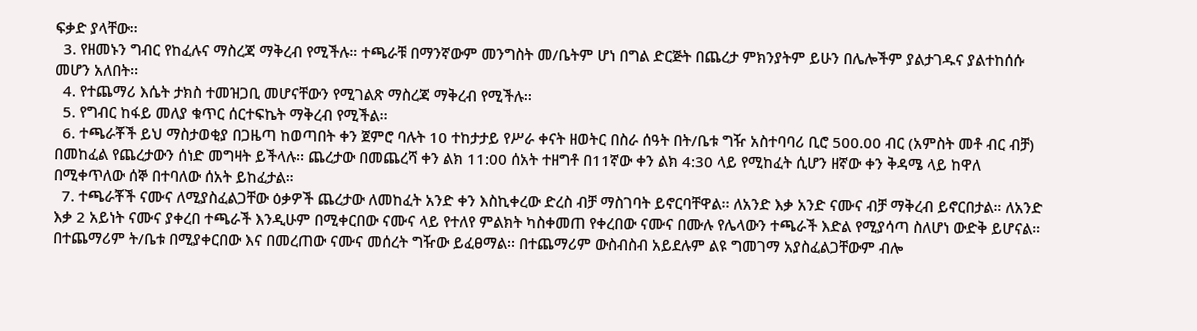ፍቃድ ያላቸው፡፡
  3. የዘመኑን ግብር የከፈሉና ማስረጃ ማቅረብ የሚችሉ። ተጫራቹ በማንኛውም መንግስት መ/ቤትም ሆነ በግል ድርጅት በጨረታ ምክንያትም ይሁን በሌሎችም ያልታገዱና ያልተከሰሱ መሆን አለበት፡፡
  4. የተጨማሪ እሴት ታክስ ተመዝጋቢ መሆናቸውን የሚገልጽ ማስረጃ ማቅረብ የሚችሉ፡፡
  5. የግብር ከፋይ መለያ ቁጥር ሰርተፍኬት ማቅረብ የሚችል፡፡
  6. ተጫራቾች ይህ ማስታወቂያ በጋዜጣ ከወጣበት ቀን ጀምሮ ባሉት 10 ተከታታይ የሥራ ቀናት ዘወትር በስራ ሰዓት በት/ቤቱ ግዥ አስተባባሪ ቢሮ 500.00 ብር (አምስት መቶ ብር ብቻ) በመከፈል የጨረታውን ሰነድ መግዛት ይችላሉ፡፡ ጨረታው በመጨረሻ ቀን ልክ 11:00 ሰአት ተዘግቶ በ11ኛው ቀን ልክ 4:30 ላይ የሚከፈት ሲሆን ዘኛው ቀን ቅዳሜ ላይ ከዋለ በሚቀጥለው ሰኞ በተባለው ሰአት ይከፈታል።
  7. ተጫራቾች ናሙና ለሚያስፈልጋቸው ዕቃዎች ጨረታው ለመከፈት አንድ ቀን እስኪቀረው ድረስ ብቻ ማስገባት ይኖርባቸዋል፡፡ ለአንድ እቃ አንድ ናሙና ብቻ ማቅረብ ይኖርበታል። ለአንድ እቃ 2 አይነት ናሙና ያቀረበ ተጫራች እንዲሁም በሚቀርበው ናሙና ላይ የተለየ ምልክት ካስቀመጠ የቀረበው ናሙና በሙሉ የሌላውን ተጫራች እድል የሚያሳጣ ስለሆነ ውድቅ ይሆናል። በተጨማሪም ት/ቤቱ በሚያቀርበው እና በመረጠው ናሙና መሰረት ግዥው ይፈፀማል፡፡ በተጨማሪም ውስብስብ አይደሉም ልዩ ግመገማ አያስፈልጋቸውም ብሎ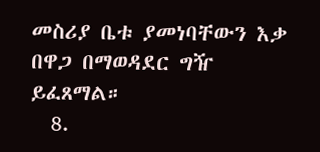መስሪያ ቤቱ ያመነባቸውን እቃ በዋጋ በማወዳደር ግዥ ይፈጸማል።
  8.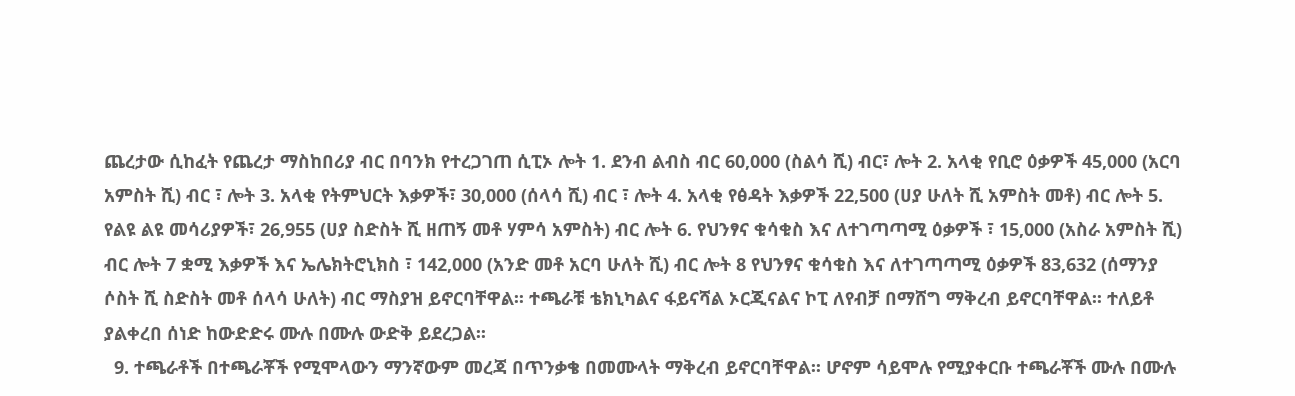ጨረታው ሲከፈት የጨረታ ማስከበሪያ ብር በባንክ የተረጋገጠ ሲፒኦ ሎት 1. ደንብ ልብስ ብር 60,000 (ስልሳ ሺ) ብር፣ ሎት 2. አላቂ የቢሮ ዕቃዎች 45,000 (አርባ አምስት ሺ) ብር ፣ ሎት 3. አላቂ የትምህርት እቃዎች፣ 30,000 (ሰላሳ ሺ) ብር ፣ ሎት 4. አላቂ የፅዳት እቃዎች 22,500 (ሀያ ሁለት ሺ አምስት መቶ) ብር ሎት 5. የልዩ ልዩ መሳሪያዎች፣ 26,955 (ሀያ ስድስት ሺ ዘጠኝ መቶ ሃምሳ አምስት) ብር ሎት 6. የህንፃና ቁሳቁስ እና ለተገጣጣሚ ዕቃዎች ፣ 15,000 (አስራ አምስት ሺ) ብር ሎት 7 ቋሚ እቃዎች እና ኤሌክትሮኒክስ ፣ 142,000 (አንድ መቶ አርባ ሁለት ሺ) ብር ሎት 8 የህንፃና ቁሳቁስ እና ለተገጣጣሚ ዕቃዎች 83,632 (ሰማንያ ሶስት ሺ ስድስት መቶ ሰላሳ ሁለት) ብር ማስያዝ ይኖርባቸዋል፡፡ ተጫራቹ ቴክኒካልና ፋይናሻል ኦርጂናልና ኮፒ ለየብቻ በማሸግ ማቅረብ ይኖርባቸዋል፡፡ ተለይቶ ያልቀረበ ሰነድ ከውድድሩ ሙሉ በሙሉ ውድቅ ይደረጋል፡፡
  9. ተጫራቶች በተጫራቾች የሚሞላውን ማንኛውም መረጃ በጥንቃቄ በመሙላት ማቅረብ ይኖርባቸዋል፡፡ ሆኖም ሳይሞሉ የሚያቀርቡ ተጫራቾች ሙሉ በሙሉ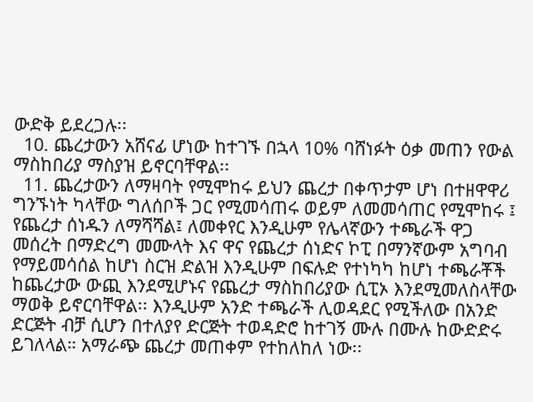ውድቅ ይደረጋሉ፡፡
  10. ጨረታውን አሸናፊ ሆነው ከተገኙ በኋላ 10% ባሸነፉት ዕቃ መጠን የውል ማስከበሪያ ማስያዝ ይኖርባቸዋል፡፡
  11. ጨረታውን ለማዛባት የሚሞከሩ ይህን ጨረታ በቀጥታም ሆነ በተዘዋዋሪ ግንኙነት ካላቸው ግለሰቦች ጋር የሚመሳጠሩ ወይም ለመመሳጠር የሚሞከሩ ፤ የጨረታ ሰነዱን ለማሻሻል፤ ለመቀየር እንዲሁም የሌላኛውን ተጫራች ዋጋ መሰረት በማድረግ መሙላት እና ዋና የጨረታ ሰነድና ኮፒ በማንኛውም አግባብ የማይመሳሰል ከሆነ ስርዝ ድልዝ እንዲሁም በፍሉድ የተነካካ ከሆነ ተጫራቾች ከጨረታው ውጪ እንደሚሆኑና የጨረታ ማስከበሪያው ሲፒኦ እንደሚመለስላቸው ማወቅ ይኖርባቸዋል፡፡ እንዲሁም አንድ ተጫራች ሊወዳደር የሚችለው በአንድ ድርጅት ብቻ ሲሆን በተለያየ ድርጅት ተወዳድሮ ከተገኝ ሙሉ በሙሉ ከውድድሩ ይገለላል። አማራጭ ጨረታ መጠቀም የተከለከለ ነው፡፡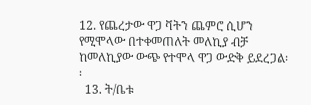12. የጨረታው ዋጋ ቫትን ጨምሮ ሲሆን የሚሞላው በተቀመጠለት መለኪያ ብቻ ከመለኪያው ውጭ የተሞላ ዋጋ ውድቅ ይደረጋል፡፡
  13. ት/ቤቱ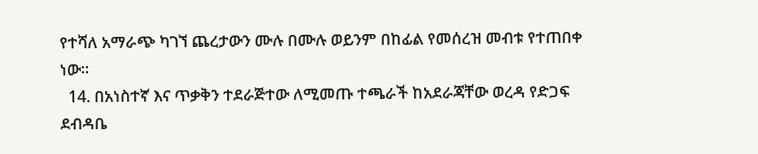የተሻለ አማራጭ ካገኘ ጨረታውን ሙሉ በሙሉ ወይንም በከፊል የመሰረዝ መብቱ የተጠበቀ ነው፡፡
  14. በአነስተኛ እና ጥቃቅን ተደራጅተው ለሚመጡ ተጫራች ከአደራጃቸው ወረዳ የድጋፍ ደብዳቤ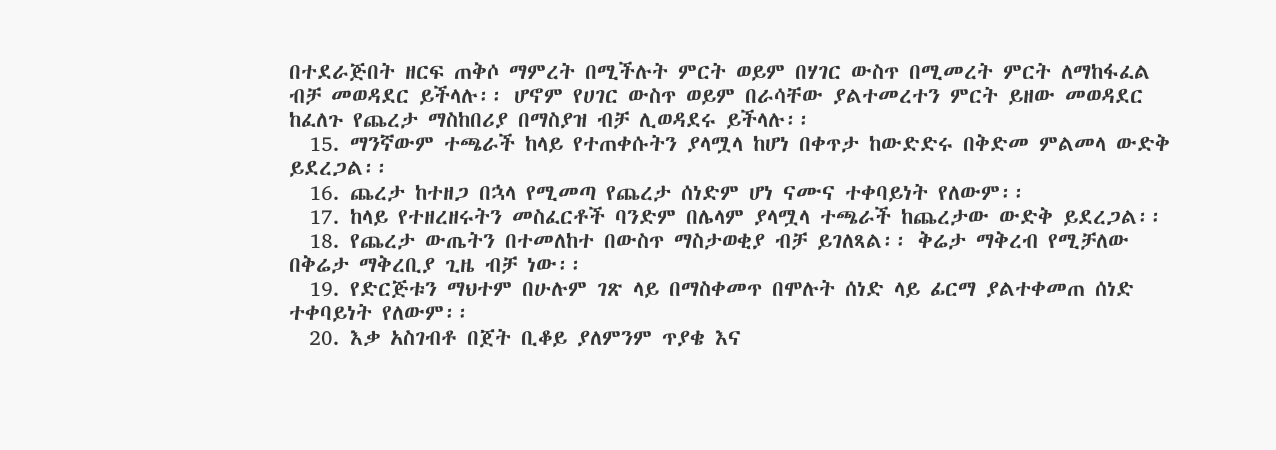በተደራጅበት ዘርፍ ጠቅሶ ማምረት በሚችሉት ምርት ወይም በሃገር ውስጥ በሚመረት ምርት ለማከፋፈል ብቻ መወዳደር ይችላሉ፡፡ ሆኖም የሀገር ውስጥ ወይም በራሳቸው ያልተመረተን ምርት ይዘው መወዳደር ከፈለጉ የጨረታ ማስከበሪያ በማስያዝ ብቻ ሊወዳደሩ ይችላሉ፡፡
  15. ማንኛውም ተጫራች ከላይ የተጠቀሱትን ያላሟላ ከሆነ በቀጥታ ከውድድሩ በቅድመ ምልመላ ውድቅ ይደረጋል፡፡
  16. ጨረታ ከተዘጋ በኋላ የሚመጣ የጨረታ ሰነድም ሆነ ናሙና ተቀባይነት የለውም፡፡
  17. ከላይ የተዘረዘሩትን መስፈርቶች ባንድም በሌላም ያላሟላ ተጫራች ከጨረታው ውድቅ ይደረጋል፡፡
  18. የጨረታ ውጤትን በተመለከተ በውስጥ ማስታወቂያ ብቻ ይገለጻል፡፡ ቅሬታ ማቅረብ የሚቻለው በቅሬታ ማቅረቢያ ጊዜ ብቻ ነው፡፡
  19. የድርጅቱን ማህተም በሁሉም ገጽ ላይ በማስቀመጥ በሞሉት ሰነድ ላይ ፊርማ ያልተቀመጠ ሰነድ ተቀባይነት የለውም፡፡
  20. እቃ አስገብቶ በጀት ቢቆይ ያለምንም ጥያቄ እና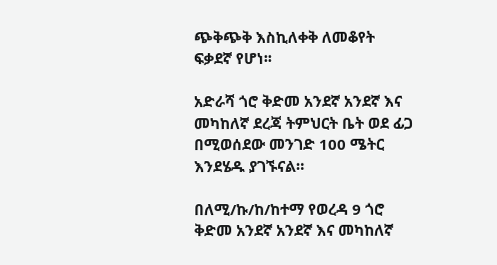ጭቅጭቅ እስኪለቀቅ ለመቆየት ፍቃደኛ የሆነ፡፡

አድራሻ ጎሮ ቅድመ አንደኛ አንደኛ እና መካከለኛ ደረጃ ትምህርት ቤት ወደ ፊጋ በሚወሰደው መንገድ 100 ሜትር እንደሄዱ ያገኙናል።

በለሚ/ኩ/ከ/ከተማ የወረዳ 9 ጎሮ ቅድመ አንደኛ አንደኛ እና መካከለኛ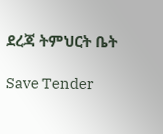ደረጃ ትምህርት ቤት

Save Tender